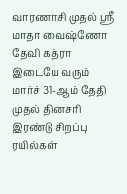வாரணாசி முதல் ஸ்ரீ மாதா வைஷ்ணோ தேவி கத்ரா இடையே வரும் மார்ச் 31-ஆம் தேதி முதல் தினசரி இரண்டு சிறப்பு ரயில்கள்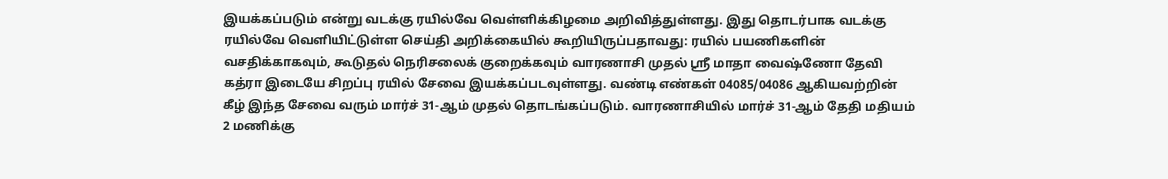இயக்கப்படும் என்று வடக்கு ரயில்வே வெள்ளிக்கிழமை அறிவித்துள்ளது. இது தொடர்பாக வடக்கு ரயில்வே வெளியிட்டுள்ள செய்தி அறிக்கையில் கூறியிருப்பதாவது: ரயில் பயணிகளின் வசதிக்காகவும், கூடுதல் நெரிசலைக் குறைக்கவும் வாரணாசி முதல் ஸ்ரீ மாதா வைஷ்ணோ தேவி கத்ரா இடையே சிறப்பு ரயில் சேவை இயக்கப்படவுள்ளது. வண்டி எண்கள் 04085/04086 ஆகியவற்றின் கீழ் இந்த சேவை வரும் மார்ச் 31-ஆம் முதல் தொடங்கப்படும். வாரணாசியில் மார்ச் 31-ஆம் தேதி மதியம் 2 மணிக்கு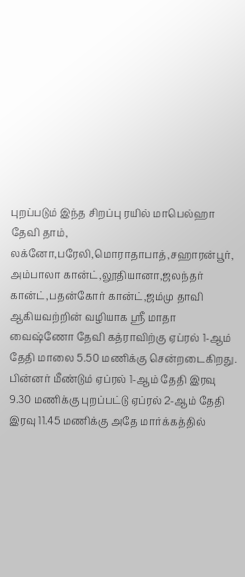புறப்படும் இந்த சிறப்பு ரயில் மாபெல்ஹா தேவி தாம், லக்னோ,பரேலி,மொராதாபாத்,சஹாரன்பூர், அம்பாலா கான்ட்,லூதியானா,ஜலந்தர் கான்ட்,பதன்கோர் கான்ட்,ஜம்மு தாவி ஆகியவற்றின் வழியாக ஸ்ரீ மாதா வைஷ்ணோ தேவி கத்ராவிற்கு ஏப்ரல் 1-ஆம் தேதி மாலை 5.50 மணிக்கு சென்றடைகிறது. பின்னர் மீண்டும் ஏப்ரல் 1-ஆம் தேதி இரவு 9.30 மணிக்கு புறப்பட்டு ஏப்ரல் 2-ஆம் தேதி இரவு 11.45 மணிக்கு அதே மார்க்கத்தில்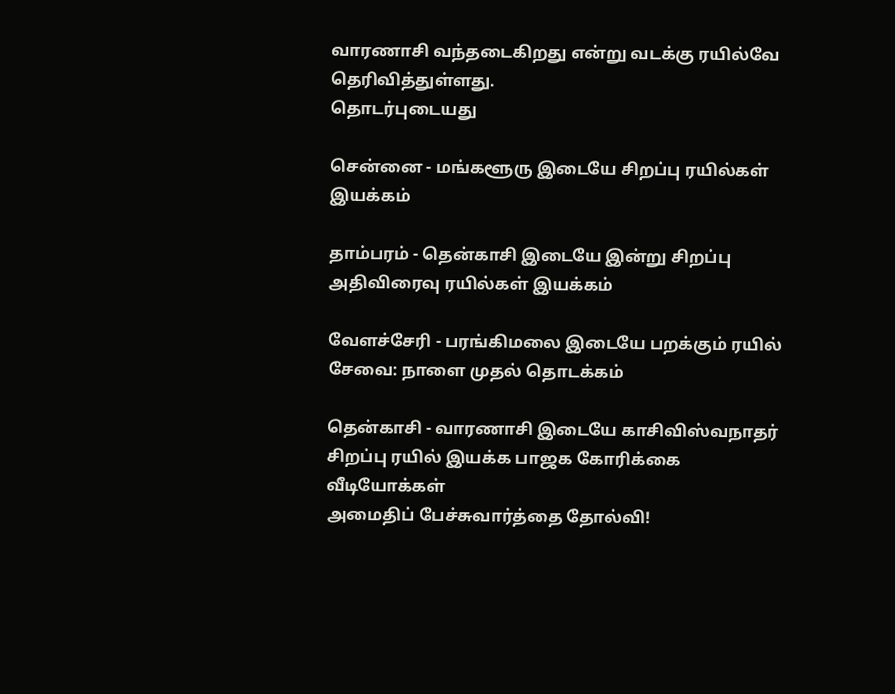வாரணாசி வந்தடைகிறது என்று வடக்கு ரயில்வே தெரிவித்துள்ளது.
தொடர்புடையது

சென்னை - மங்களூரு இடையே சிறப்பு ரயில்கள் இயக்கம்

தாம்பரம் - தென்காசி இடையே இன்று சிறப்பு அதிவிரைவு ரயில்கள் இயக்கம்

வேளச்சேரி - பரங்கிமலை இடையே பறக்கும் ரயில் சேவை: நாளை முதல் தொடக்கம்

தென்காசி - வாரணாசி இடையே காசிவிஸ்வநாதர் சிறப்பு ரயில் இயக்க பாஜக கோரிக்கை
வீடியோக்கள்
அமைதிப் பேச்சுவார்த்தை தோல்வி!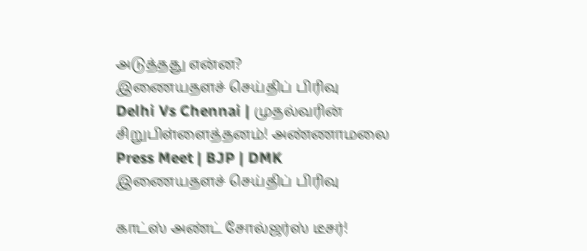அடுத்தது என்ன?
இணையதளச் செய்திப் பிரிவு
Delhi Vs Chennai | முதல்வரின் சிறுபிள்ளைத்தனம்! அண்ணாமலை Press Meet | BJP | DMK
இணையதளச் செய்திப் பிரிவு

காட்ஸ் அண்ட் சோல்ஜர்ஸ் டீசர்!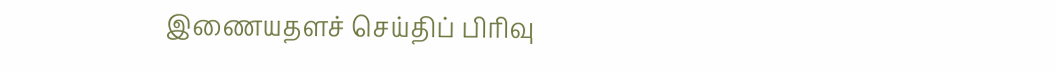இணையதளச் செய்திப் பிரிவு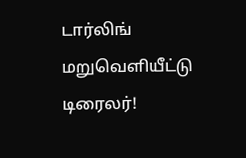டார்லிங் மறுவெளியீட்டு டிரைலர்!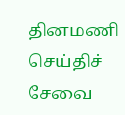தினமணி செய்திச் சேவை